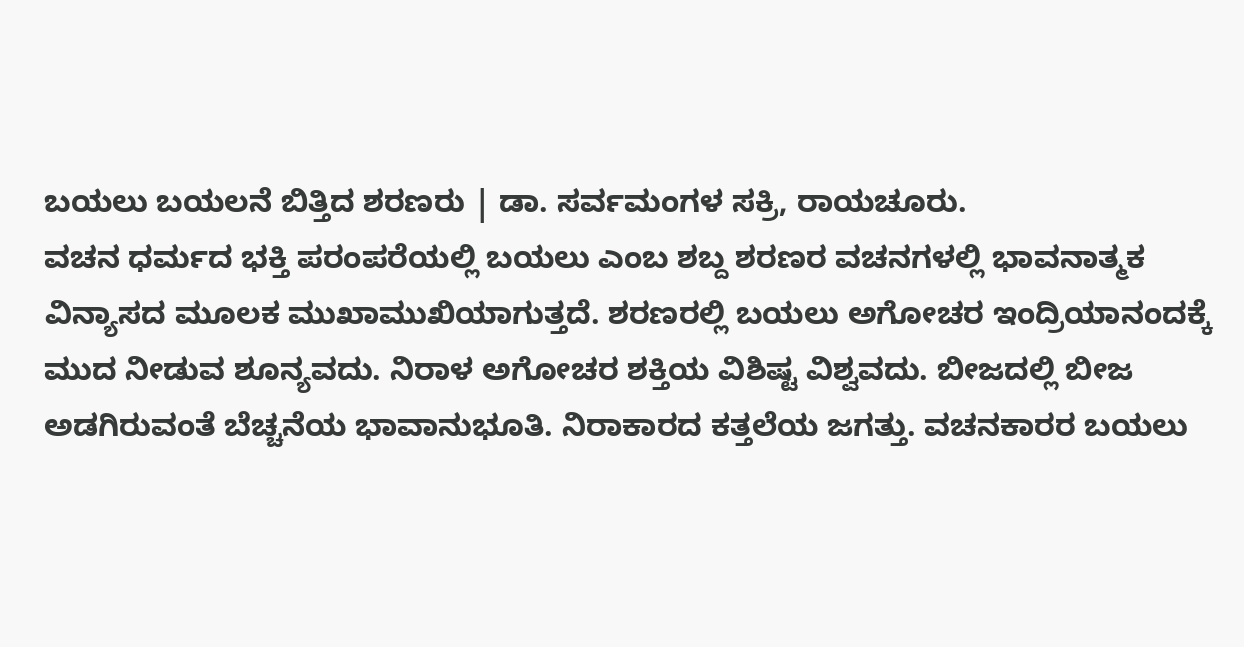ಬಯಲು ಬಯಲನೆ ಬಿತ್ತಿದ ಶರಣರು | ಡಾ. ಸರ್ವಮಂಗಳ ಸಕ್ರಿ, ರಾಯಚೂರು.
ವಚನ ಧರ್ಮದ ಭಕ್ತಿ ಪರಂಪರೆಯಲ್ಲಿ ಬಯಲು ಎಂಬ ಶಬ್ದ ಶರಣರ ವಚನಗಳಲ್ಲಿ ಭಾವನಾತ್ಮಕ ವಿನ್ಯಾಸದ ಮೂಲಕ ಮುಖಾಮುಖಿಯಾಗುತ್ತದೆ. ಶರಣರಲ್ಲಿ ಬಯಲು ಅಗೋಚರ ಇಂದ್ರಿಯಾನಂದಕ್ಕೆ ಮುದ ನೀಡುವ ಶೂನ್ಯವದು. ನಿರಾಳ ಅಗೋಚರ ಶಕ್ತಿಯ ವಿಶಿಷ್ಟ ವಿಶ್ವವದು. ಬೀಜದಲ್ಲಿ ಬೀಜ ಅಡಗಿರುವಂತೆ ಬೆಚ್ಚನೆಯ ಭಾವಾನುಭೂತಿ. ನಿರಾಕಾರದ ಕತ್ತಲೆಯ ಜಗತ್ತು. ವಚನಕಾರರ ಬಯಲು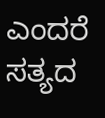ಎಂದರೆ ಸತ್ಯದ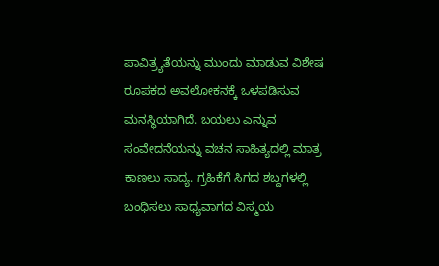ಪಾವಿತ್ರ್ಯತೆಯನ್ನು ಮುಂದು ಮಾಡುವ ವಿಶೇಷ ರೂಪಕದ ಅವಲೋಕನಕ್ಕೆ ಒಳಪಡಿಸುವ ಮನಸ್ಥಿಯಾಗಿದೆ. ಬಯಲು ಎನ್ನುವ ಸಂವೇದನೆಯನ್ನು ವಚನ ಸಾಹಿತ್ಯದಲ್ಲಿ ಮಾತ್ರ ಕಾಣಲು ಸಾದ್ಯ. ಗ್ರಹಿಕೆಗೆ ಸಿಗದ ಶಬ್ದಗಳಲ್ಲಿ ಬಂಧಿಸಲು ಸಾಧ್ಯವಾಗದ ವಿಸ್ಮಯ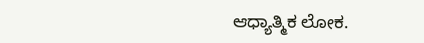ಆಧ್ಯಾತ್ಮಿಕ ಲೋಕ.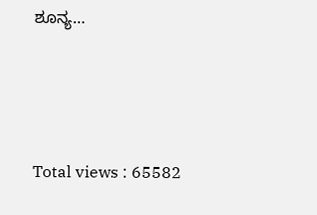ಶೂನ್ಯ…






Total views : 65582